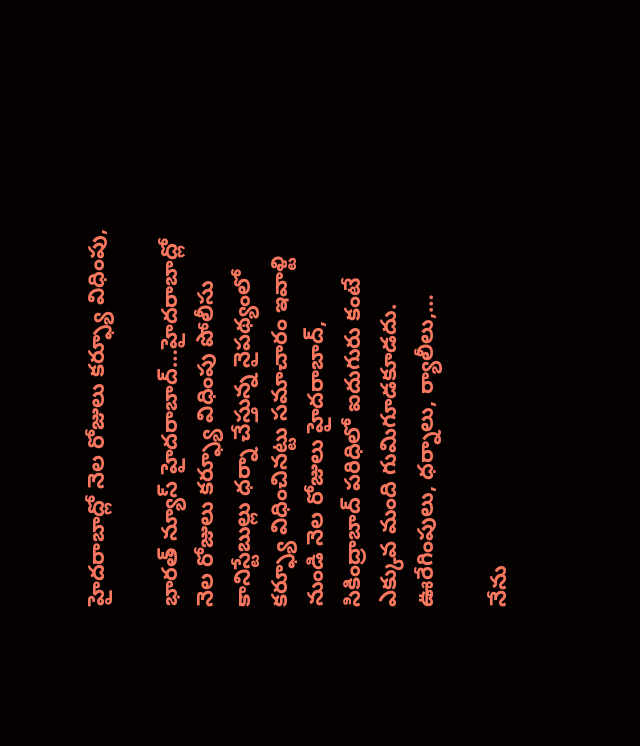హైదరాబాద్లో నెల రోజులు కర్ఫ్యూ విధింపు,

భారత్ న్యూస్ హైదరాబాద్…హైదరాబాద్లో నెల రోజులు కర్ఫ్యూ విధింపు పోలీసు కానిస్టేబుల్లు ధర్నా చేస్తున్న నైపథ్యంలో కర్ఫ్యూ విధించినట్టు సమాచారం ఇవాళ్టి నుండి నెల రోజులు హైదరాబాద్, సికింద్రాబాద్ పరిధిలో ఐదుగురు కంటే ఎక్కువ మంది గుమిగూడకూడదు. ఊరేగింపులు, ధర్నాలు, ర్యాలీలు,…

నేను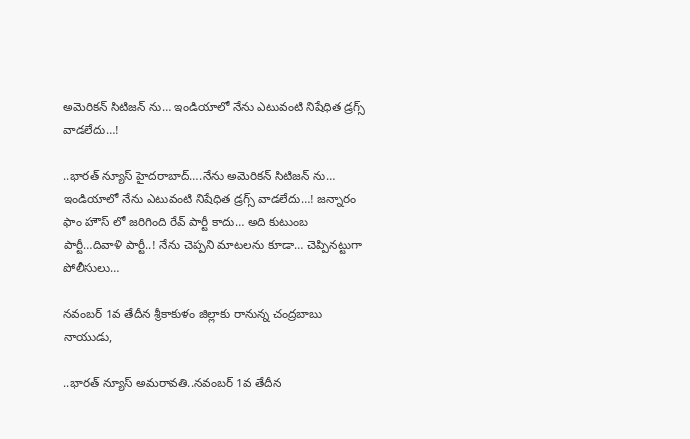అమెరికన్ సిటిజన్ ను… ఇండియాలో నేను ఎటువంటి నిషేధిత డ్రగ్స్ వాడలేదు…!

..భారత్ న్యూస్ హైదరాబాద్….నేను అమెరికన్ సిటిజన్ ను… ఇండియాలో నేను ఎటువంటి నిషేధిత డ్రగ్స్ వాడలేదు…! జన్నారం ఫాం హౌస్ లో జరిగింది రేవ్ పార్టీ కాదు… అది కుటుంబ పార్టీ…దివాళి పార్టీ..! నేను చెప్పని మాటలను కూడా… చెప్పినట్టుగా పోలీసులు…

నవంబర్ 1వ తేదీన శ్రీకాకుళం జిల్లాకు రానున్న చంద్రబాబు నాయుడు,

..భారత్ న్యూస్ అమరావతి..నవంబర్ 1వ తేదీన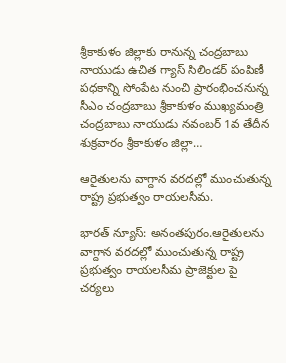శ్రీకాకుళం జిల్లాకు రానున్న చంద్రబాబు నాయుడు ఉచిత గ్యాస్ సిలిండర్ పంపిణీ పధకాన్ని సోంపేట నుంచి ప్రారంభించనున్న సీఎం చంద్రబాబు శ్రీకాకుళం ముఖ్యమంత్రి చంద్రబాబు నాయుడు నవంబర్ 1వ తేదీన శుక్రవారం శ్రీకాకుళం జిల్లా…

ఆరైతులను వాగ్దాన వరదల్లో ముంచుతున్న రాష్ట్ర ప్రభుత్వం రాయలసీమ.

భారత్ న్యూస్: అనంతపురం.ఆరైతులను వాగ్దాన వరదల్లో ముంచుతున్న రాష్ట్ర ప్రభుత్వం రాయలసీమ ప్రాజెక్టుల పై చర్యలు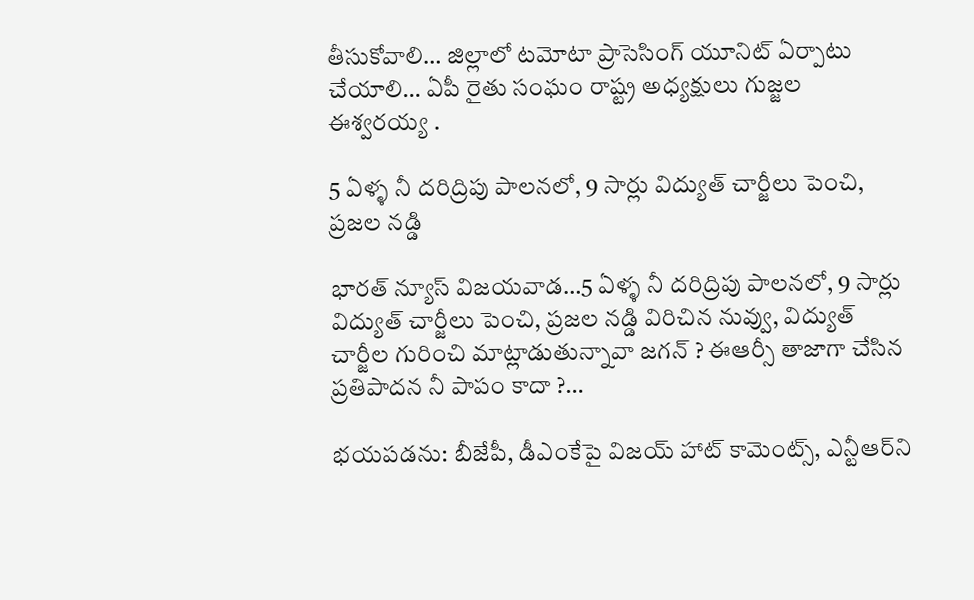తీసుకోవాలి… జిల్లాలో టమోటా ప్రాసెసింగ్ యూనిట్ ఏర్పాటు చేయాలి… ఏపీ రైతు సంఘం రాష్ట్ర అధ్యక్షులు గుజ్జల ఈశ్వరయ్య .

5 ఏళ్ళ నీ దరిద్రిపు పాలనలో, 9 సార్లు విద్యుత్ చార్జీలు పెంచి, ప్రజల నడ్డి

భారత్ న్యూస్ విజయవాడ…5 ఏళ్ళ నీ దరిద్రిపు పాలనలో, 9 సార్లు విద్యుత్ చార్జీలు పెంచి, ప్రజల నడ్డి విరిచిన నువ్వు, విద్యుత్ చార్జీల గురించి మాట్లాడుతున్నావా జగన్ ? ఈఆర్సీ తాజాగా చేసిన ప్రతిపాదన నీ పాపం కాదా ?…

భయపడను: బీజేపీ, డీఎంకేపై విజయ్ హాట్ కామెంట్స్, ఎన్టీఆర్‌ని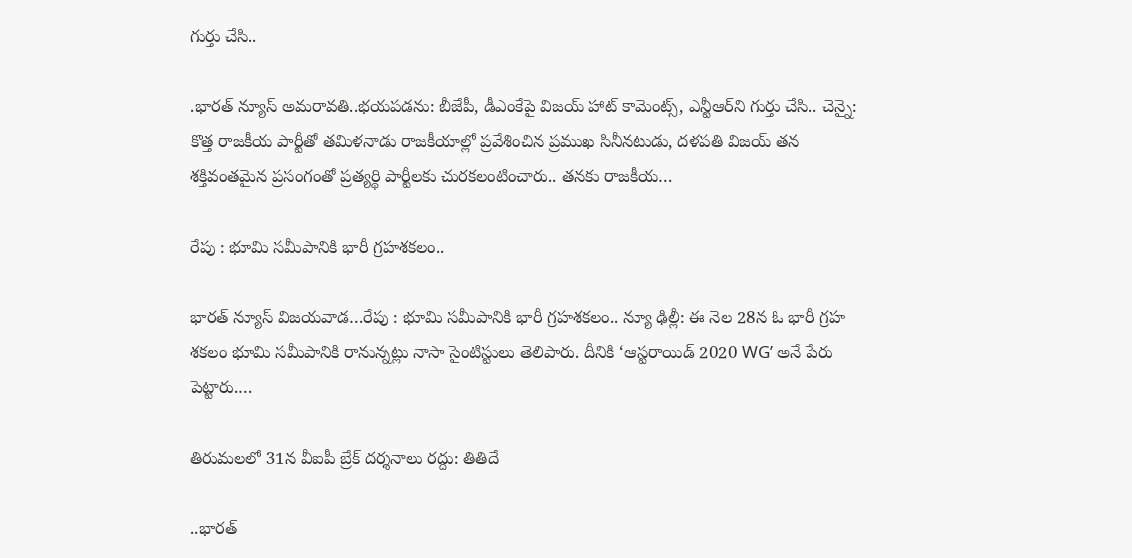గుర్తు చేసి..

.భారత్ న్యూస్ అమరావతి..భయపడను: బీజేపీ, డీఎంకేపై విజయ్ హాట్ కామెంట్స్, ఎన్టీఆర్‌ని గుర్తు చేసి.. చెన్నై: కొత్త రాజకీయ పార్టీతో తమిళనాడు రాజకీయాల్లో ప్రవేశించిన ప్రముఖ సినీనటుడు, దళపతి విజయ్ తన శక్తివంతమైన ప్రసంగంతో ప్రత్యర్థి పార్టీలకు చురకలంటించారు.. తనకు రాజకీయ…

రేపు : భూమి సమీపానికి భారీ గ్రహశకలం..

భారత్ న్యూస్ విజయవాడ…రేపు : భూమి సమీపానికి భారీ గ్రహశకలం.. న్యూ ఢిల్లీ: ఈ నెల 28న ఓ భారీ గ్రహ శకలం భూమి సమీపానికి రానున్నట్లు నాసా సైంటిస్టులు తెలిపారు. దీనికి ‘ఆస్టరాయిడ్ 2020 WG’ అనే పేరు పెట్టారు.…

తిరుమలలో 31న వీఐపీ బ్రేక్‌ దర్శనాలు రద్దు: తితిదే

..భారత్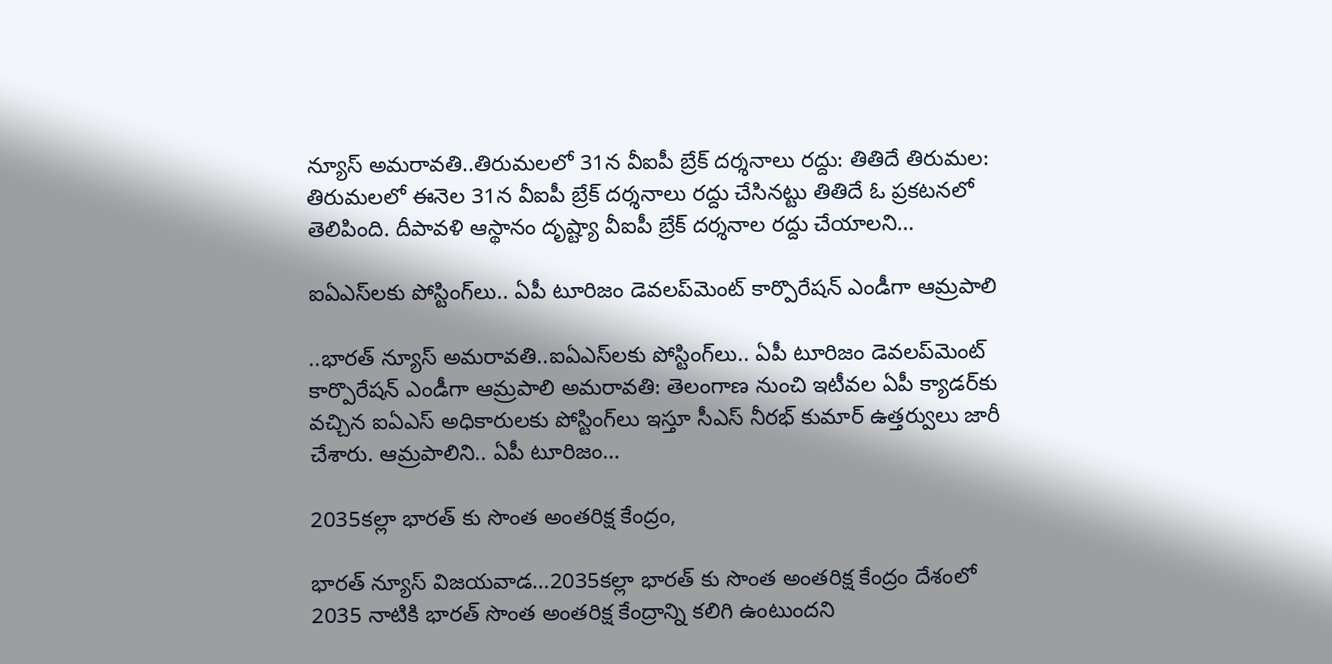న్యూస్ అమరావతి..తిరుమలలో 31న వీఐపీ బ్రేక్‌ దర్శనాలు రద్దు: తితిదే తిరుమల: తిరుమలలో ఈనెల 31న వీఐపీ బ్రేక్‌ దర్శనాలు రద్దు చేసినట్టు తితిదే ఓ ప్రకటనలో తెలిపింది. దీపావళి ఆస్థానం దృష్ట్యా వీఐపీ బ్రేక్‌ దర్శనాల రద్దు చేయాలని…

ఐఏఎస్‌లకు పోస్టింగ్‌లు.. ఏపీ టూరిజం డెవలప్‌మెంట్‌ కార్పొరేషన్ ఎండీగా ఆమ్రపాలి

..భారత్ న్యూస్ అమరావతి..ఐఏఎస్‌లకు పోస్టింగ్‌లు.. ఏపీ టూరిజం డెవలప్‌మెంట్‌ కార్పొరేషన్ ఎండీగా ఆమ్రపాలి అమరావతి: తెలంగాణ నుంచి ఇటీవల ఏపీ క్యాడర్‌కు వచ్చిన ఐఏఎస్‌ అధికారులకు పోస్టింగ్‌లు ఇస్తూ సీఎస్‌ నీరభ్‌ కుమార్‌ ఉత్తర్వులు జారీ చేశారు. ఆమ్రపాలిని.. ఏపీ టూరిజం…

2035కల్లా భారత్ కు సొంత అంతరిక్ష కేంద్రం,

భారత్ న్యూస్ విజయవాడ…2035కల్లా భారత్ కు సొంత అంతరిక్ష కేంద్రం దేశంలో 2035 నాటికి భారత్ సొంత అంతరిక్ష కేంద్రాన్ని కలిగి ఉంటుందని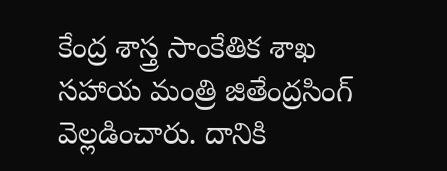కేంద్ర శాస్త్ర సాంకేతిక శాఖ సహాయ మంత్రి జితేంద్రసింగ్ వెల్లడించారు. దానికి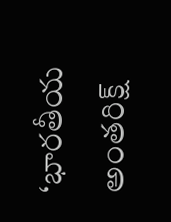‘భారతీయ అంతరిక్ష్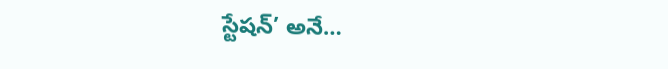స్టేషన్’ అనే…